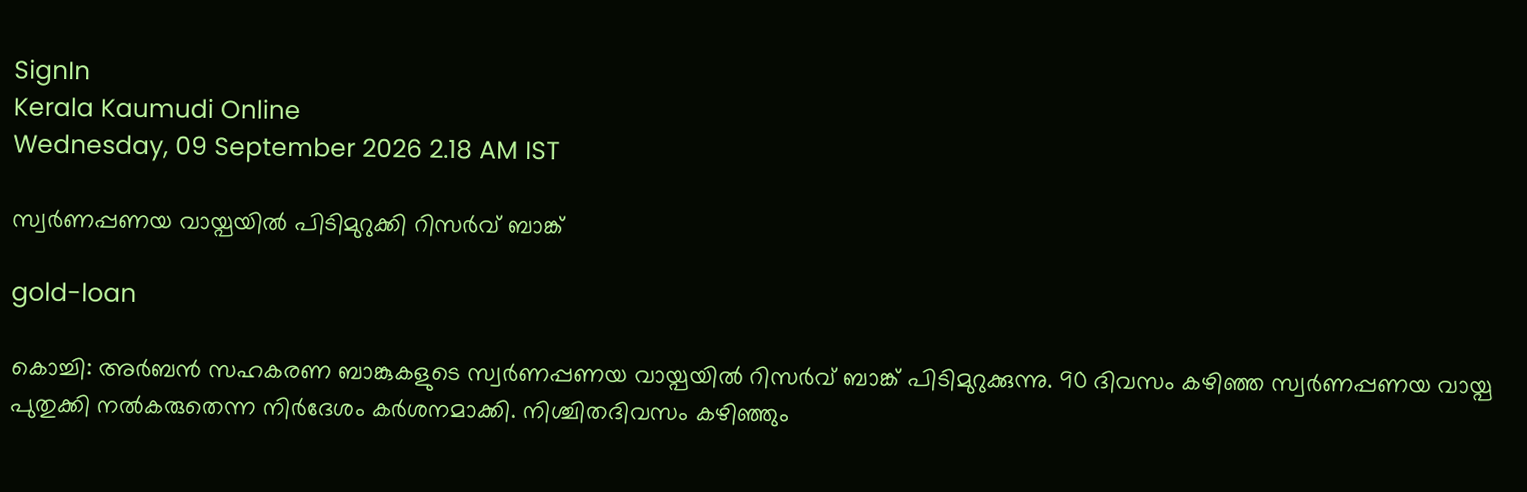SignIn
Kerala Kaumudi Online
Wednesday, 09 September 2026 2.18 AM IST

സ്വർണപ്പണയ വായ്പയിൽ പിടിമുറുക്കി റിസർവ് ബാങ്ക്

gold-loan

കൊച്ചി: അർബൻ സഹകരണ ബാങ്കുകളുടെ സ്വർണപ്പണയ വായ്പയിൽ റിസർവ് ബാങ്ക് പിടിമുറുക്കുന്നു. 90 ദിവസം കഴിഞ്ഞ സ്വർണപ്പണയ വായ്പ പുതുക്കി നൽകരുതെന്ന നിർദേശം കർശനമാക്കി. നിശ്ചിതദിവസം കഴിഞ്ഞും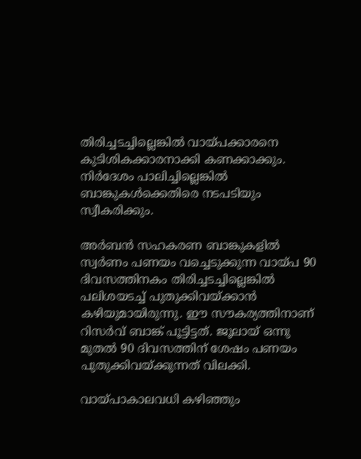തിരിച്ചടച്ചില്ലെങ്കിൽ വായ്പക്കാരനെ കുടിശികക്കാരനാക്കി കണക്കാക്കും. നിർദേശം പാലിച്ചില്ലെങ്കിൽ ബാങ്കുകൾക്കെതിരെ നടപടിയും സ്വീകരിക്കും.

അർബൻ സഹകരണ ബാങ്കുകളിൽ സ്വർണം പണയം വച്ചെടുക്കുന്ന വായ്പ 90 ദിവസത്തിനകം തിരിച്ചടച്ചില്ലെങ്കിൽ പലിശയടച്ച് പുതുക്കിവയ്ക്കാൻ കഴിയുമായിരുന്നു. ഈ സൗകര്യത്തിനാണ് റിസർവ് ബാങ്ക് പൂട്ടിട്ടത്. ജൂലായ് ഒന്നു മുതൽ 90 ദിവസത്തിന് ശേഷം പണയം പുതുക്കിവയ്ക്കുന്നത് വിലക്കി.

വായ്പാകാലവധി കഴിഞ്ഞും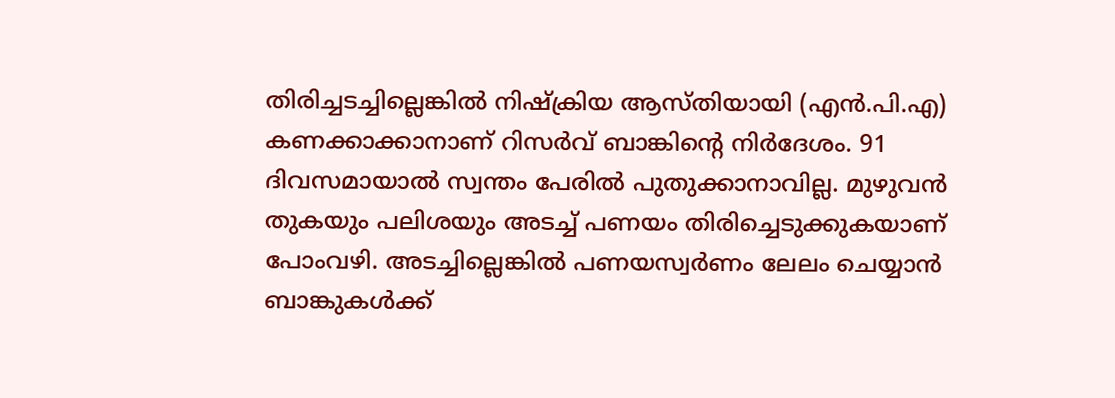തിരിച്ചടച്ചില്ലെങ്കിൽ നിഷ്ക്രിയ ആസ്തിയായി (എൻ.പി.എ) കണക്കാക്കാനാണ് റിസർവ് ബാങ്കിന്റെ നിർദേശം. 91 ദിവസമായാൽ സ്വന്തം പേരിൽ പുതുക്കാനാവില്ല. മുഴുവൻ തുകയും പലിശയും അടച്ച് പണയം തിരിച്ചെടുക്കുകയാണ് പോംവഴി. അടച്ചില്ലെങ്കിൽ പണയസ്വർണം ലേലം ചെയ്യാൻ ബാങ്കുകൾക്ക്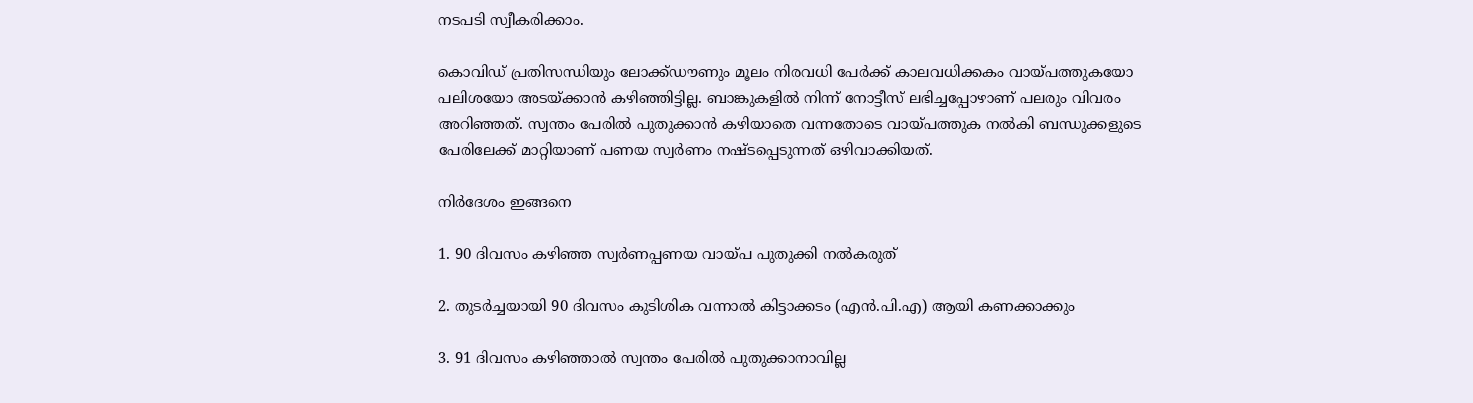നടപടി സ്വീകരിക്കാം.

കൊവിഡ് പ്രതിസന്ധിയും ലോക്ക്ഡൗണും മൂലം നിരവധി പേർക്ക് കാലവധിക്കകം വായ്പത്തുകയോ പലിശയോ അടയ്ക്കാൻ കഴിഞ്ഞിട്ടില്ല. ബാങ്കുകളിൽ നിന്ന് നോട്ടീസ് ലഭിച്ചപ്പോഴാണ് പലരും വിവരം അറിഞ്ഞത്. സ്വന്തം പേരിൽ പുതുക്കാൻ കഴിയാതെ വന്നതോടെ വായ്പത്തുക നൽകി ബന്ധുക്കളുടെ പേരിലേക്ക് മാറ്റിയാണ് പണയ സ്വർണം നഷ്‌ടപ്പെടുന്നത് ഒഴിവാക്കിയത്.

നിർദേശം ഇങ്ങനെ

1. 90 ദിവസം കഴിഞ്ഞ സ്വർണപ്പണയ വായ്‌പ പുതുക്കി നൽകരുത്

2. തുടർച്ചയായി 90 ദിവസം കുടിശിക വന്നാൽ കിട്ടാക്കടം (എൻ.പി.എ) ആയി കണക്കാക്കും

3. 91 ദിവസം കഴിഞ്ഞാൽ സ്വന്തം പേരിൽ പുതുക്കാനാവില്ല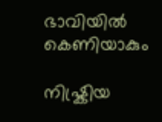ഭാവിയിൽ കെണിയാകും

നിഷ്ക്രിയ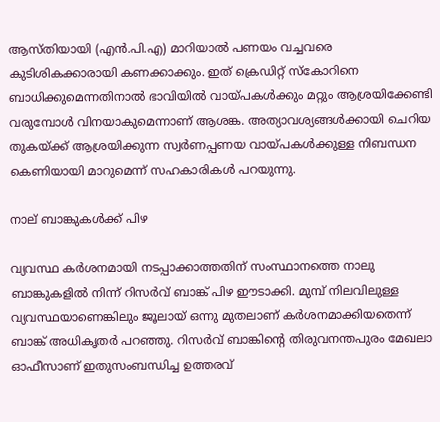ആസ്തിയായി (എൻ.പി.എ) മാറിയാൽ പണയം വച്ചവരെ കുടിശികക്കാരായി കണക്കാക്കും. ഇത് ക്രെഡിറ്റ് സ്‌കോറിനെ ബാധിക്കുമെന്നതിനാൽ ഭാവിയിൽ വായ്പകൾക്കും മറ്റും ആശ്രയിക്കേണ്ടി വരുമ്പോൾ വിനയാകുമെന്നാണ് ആശങ്ക. അത്യാവശ്യങ്ങൾക്കായി ചെറിയ തുകയ്ക്ക് ആശ്രയിക്കുന്ന സ്വർണപ്പണയ വായ്പകൾക്കുള്ള നിബന്ധന കെണിയായി മാറുമെന്ന് സഹകാരികൾ പറയുന്നു.

നാല് ബാങ്കുകൾക്ക് പിഴ

വ്യവസ്ഥ കർശനമായി നടപ്പാക്കാത്തതിന് സംസ്ഥാനത്തെ നാലു ബാങ്കുകളിൽ നിന്ന് റിസർവ് ബാങ്ക് പിഴ ഈടാക്കി. മുമ്പ് നിലവിലുള്ള വ്യവസ്ഥയാണെങ്കിലും ജൂലായ് ഒന്നു മുതലാണ് കർശനമാക്കിയതെന്ന് ബാങ്ക് അധികൃതർ പറഞ്ഞു. റിസർവ് ബാങ്കിന്റെ തിരുവനന്തപുരം മേഖലാ ഓഫീസാണ് ഇതുസംബന്ധിച്ച ഉത്തരവ്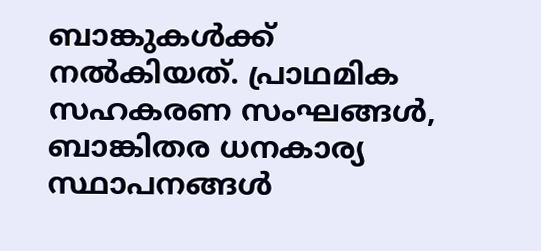ബാങ്കുകൾക്ക് നൽകിയത്. പ്രാഥമിക സഹകരണ സംഘങ്ങൾ, ബാങ്കിതര ധനകാര്യ സ്ഥാപനങ്ങൾ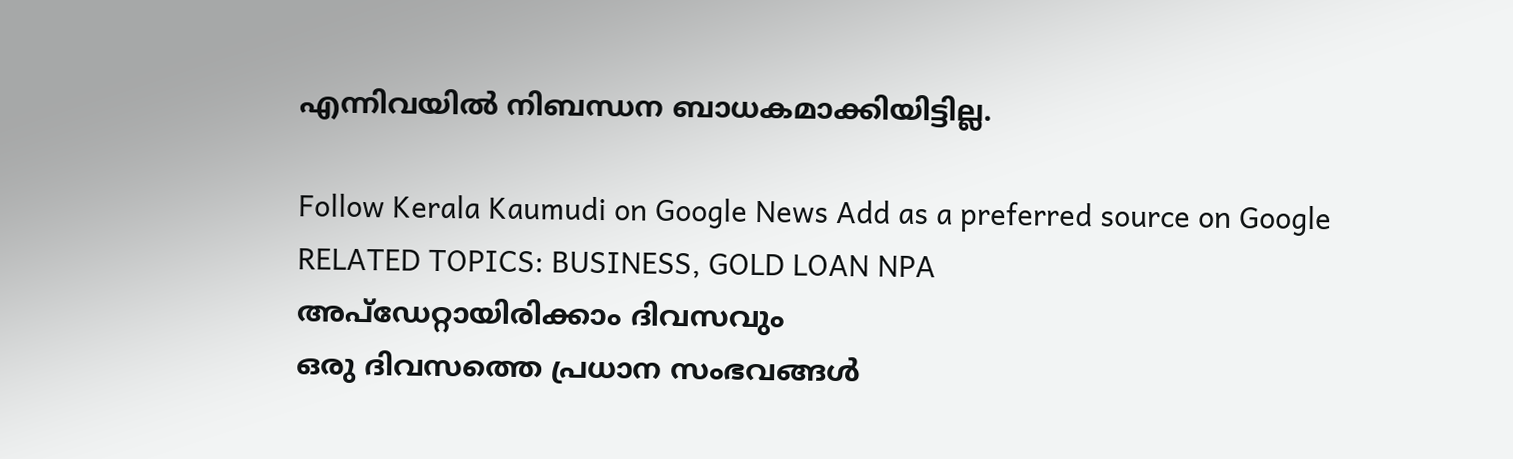എന്നിവയിൽ നിബന്ധന ബാധകമാക്കിയിട്ടില്ല.

Follow Kerala Kaumudi on Google News Add as a preferred source on Google
RELATED TOPICS: BUSINESS, GOLD LOAN NPA
അപ്ഡേറ്റായിരിക്കാം ദിവസവും
ഒരു ദിവസത്തെ പ്രധാന സംഭവങ്ങൾ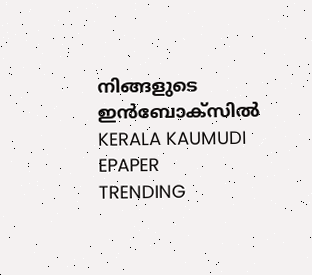നിങ്ങളുടെ ഇൻബോക്സിൽ
KERALA KAUMUDI EPAPER
TRENDING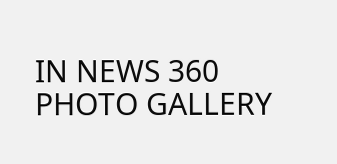IN NEWS 360
PHOTO GALLERY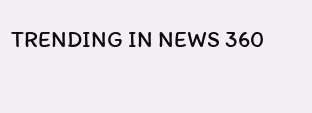TRENDING IN NEWS 360